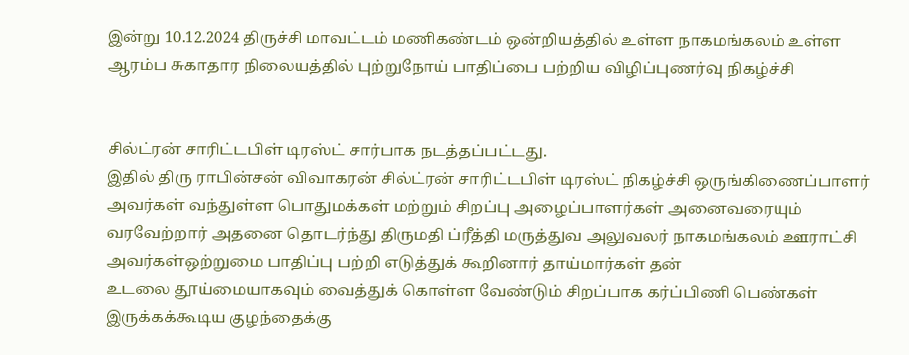இன்று 10.12.2024 திருச்சி மாவட்டம் மணிகண்டம் ஒன்றியத்தில் உள்ள நாகமங்கலம் உள்ள ஆரம்ப சுகாதார நிலையத்தில் புற்றுநோய் பாதிப்பை பற்றிய விழிப்புணர்வு நிகழ்ச்சி


சில்ட்ரன் சாரிட்டபிள் டிரஸ்ட் சார்பாக நடத்தப்பட்டது.
இதில் திரு ராபின்சன் விவாகரன் சில்ட்ரன் சாரிட்டபிள் டிரஸ்ட் நிகழ்ச்சி ஒருங்கிணைப்பாளர் அவர்கள் வந்துள்ள பொதுமக்கள் மற்றும் சிறப்பு அழைப்பாளர்கள் அனைவரையும் வரவேற்றார் அதனை தொடர்ந்து திருமதி ப்ரீத்தி மருத்துவ அலுவலர் நாகமங்கலம் ஊராட்சி அவர்கள்ஒற்றுமை பாதிப்பு பற்றி எடுத்துக் கூறினார் தாய்மார்கள் தன்
உடலை தூய்மையாகவும் வைத்துக் கொள்ள வேண்டும் சிறப்பாக கர்ப்பிணி பெண்கள் இருக்கக்கூடிய குழந்தைக்கு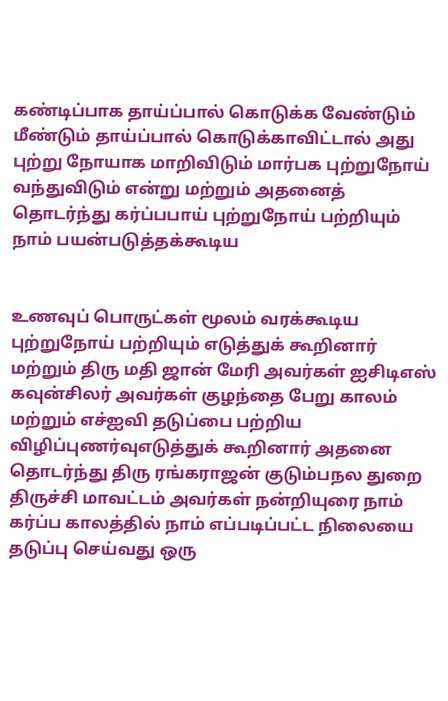கண்டிப்பாக தாய்ப்பால் கொடுக்க வேண்டும் மீண்டும் தாய்ப்பால் கொடுக்காவிட்டால் அது புற்று நோயாக மாறிவிடும் மார்பக புற்றுநோய் வந்துவிடும் என்று மற்றும் அதனைத் தொடர்ந்து கர்ப்பபாய் புற்றுநோய் பற்றியும் நாம் பயன்படுத்தக்கூடிய


உணவுப் பொருட்கள் மூலம் வரக்கூடிய புற்றுநோய் பற்றியும் எடுத்துக் கூறினார் மற்றும் திரு மதி ஜான் மேரி அவர்கள் ஐசிடிஎஸ் கவுன்சிலர் அவர்கள் குழந்தை பேறு காலம் மற்றும் எச்ஐவி தடுப்பை பற்றிய விழிப்புணர்வுஎடுத்துக் கூறினார் அதனை தொடர்ந்து திரு ரங்கராஜன் குடும்பநல துறை திருச்சி மாவட்டம் அவர்கள் நன்றியுரை நாம் கர்ப்ப காலத்தில் நாம் எப்படிப்பட்ட நிலையை தடுப்பு செய்வது ஒரு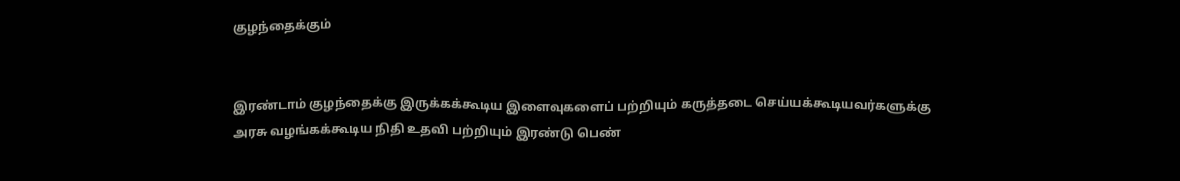குழந்தைக்கும்


இரண்டாம் குழந்தைக்கு இருக்கக்கூடிய இளைவுகளைப் பற்றியும் கருத்தடை செய்யக்கூடியவர்களுக்கு அரசு வழங்கக்கூடிய நிதி உதவி பற்றியும் இரண்டு பெண்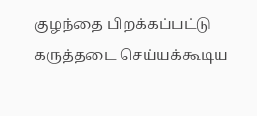குழந்தை பிறக்கப்பட்டு கருத்தடை செய்யக்கூடிய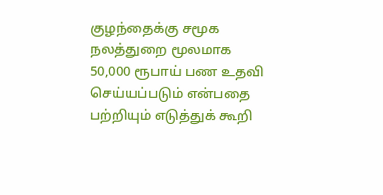குழந்தைக்கு சமூக நலத்துறை மூலமாக 50,000 ரூபாய் பண உதவி செய்யப்படும் என்பதை பற்றியும் எடுத்துக் கூறி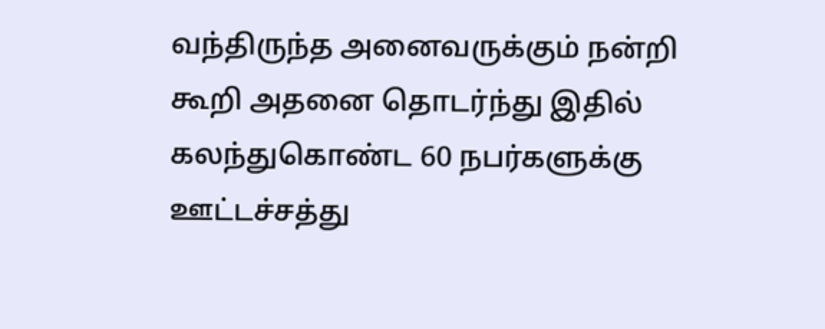வந்திருந்த அனைவருக்கும் நன்றி கூறி அதனை தொடர்ந்து இதில் கலந்துகொண்ட 60 நபர்களுக்கு ஊட்டச்சத்து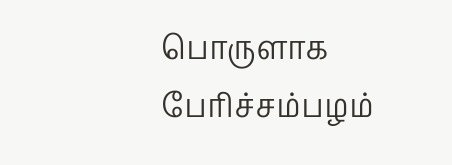பொருளாக பேரிச்சம்பழம்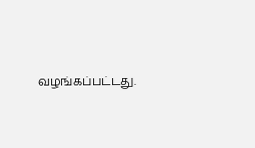வழங்கப்பட்டது.